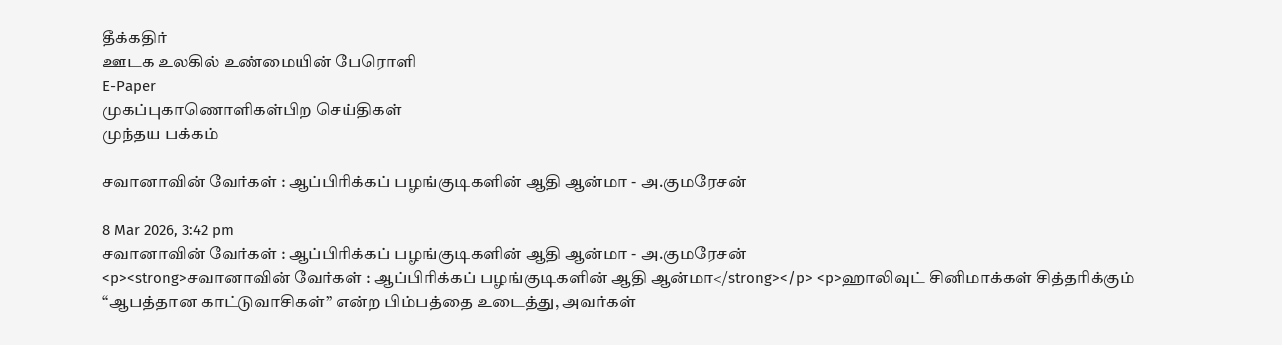தீக்கதிர்
ஊடக உலகில் உண்மையின் பேரொளி
E-Paper
முகப்புகாணொளிகள்பிற செய்திகள்
முந்தய பக்கம்

சவானாவின் வேர்கள் : ஆப்பிரிக்கப் பழங்குடிகளின் ஆதி ஆன்மா - அ.குமரேசன்

8 Mar 2026, 3:42 pm
சவானாவின் வேர்கள் : ஆப்பிரிக்கப் பழங்குடிகளின் ஆதி ஆன்மா - அ.குமரேசன்
<p><strong>சவானாவின் வேர்கள் : ஆப்பிரிக்கப் பழங்குடிகளின் ஆதி ஆன்மா</strong></p> <p>ஹாலிவுட் சினிமாக்கள் சித்தரிக்கும் “ஆபத்தான காட்டுவாசிகள்” என்ற பிம்பத்தை உடைத்து, அவர்கள்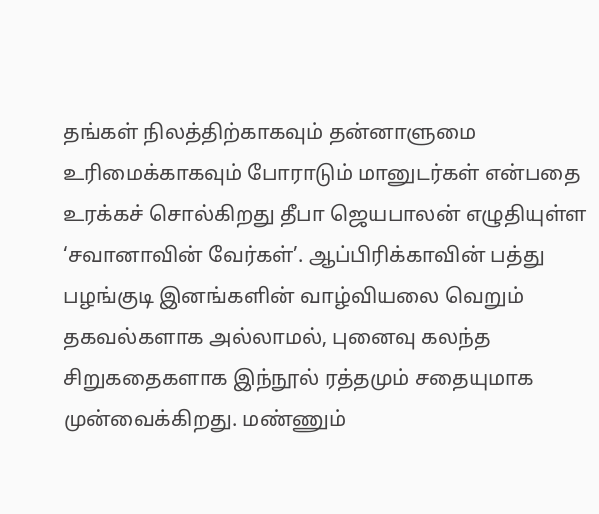தங்கள் நிலத்திற்காகவும் தன்னாளுமை உரிமைக்காகவும் போராடும் மானுடர்கள் என்பதை உரக்கச் சொல்கிறது தீபா ஜெயபாலன் எழுதியுள்ள ‘சவானாவின் வேர்கள்’. ஆப்பிரிக்காவின் பத்து பழங்குடி இனங்களின் வாழ்வியலை வெறும் தகவல்களாக அல்லாமல், புனைவு கலந்த சிறுகதைகளாக இந்நூல் ரத்தமும் சதையுமாக முன்வைக்கிறது. மண்ணும்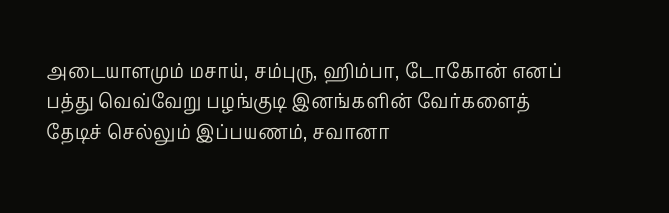அடையாளமும் மசாய், சம்புரு, ஹிம்பா, டோகோன் எனப் பத்து வெவ்வேறு பழங்குடி இனங்களின் வேர்களைத் தேடிச் செல்லும் இப்பயணம், சவானா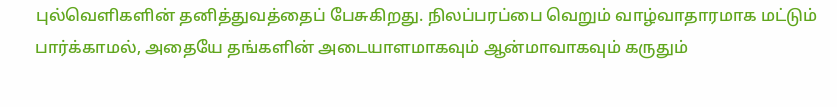புல்வெளிகளின் தனித்துவத்தைப் பேசுகிறது. நிலப்பரப்பை வெறும் வாழ்வாதாரமாக மட்டும் பார்க்காமல், அதையே தங்களின் அடையாளமாகவும் ஆன்மாவாகவும் கருதும்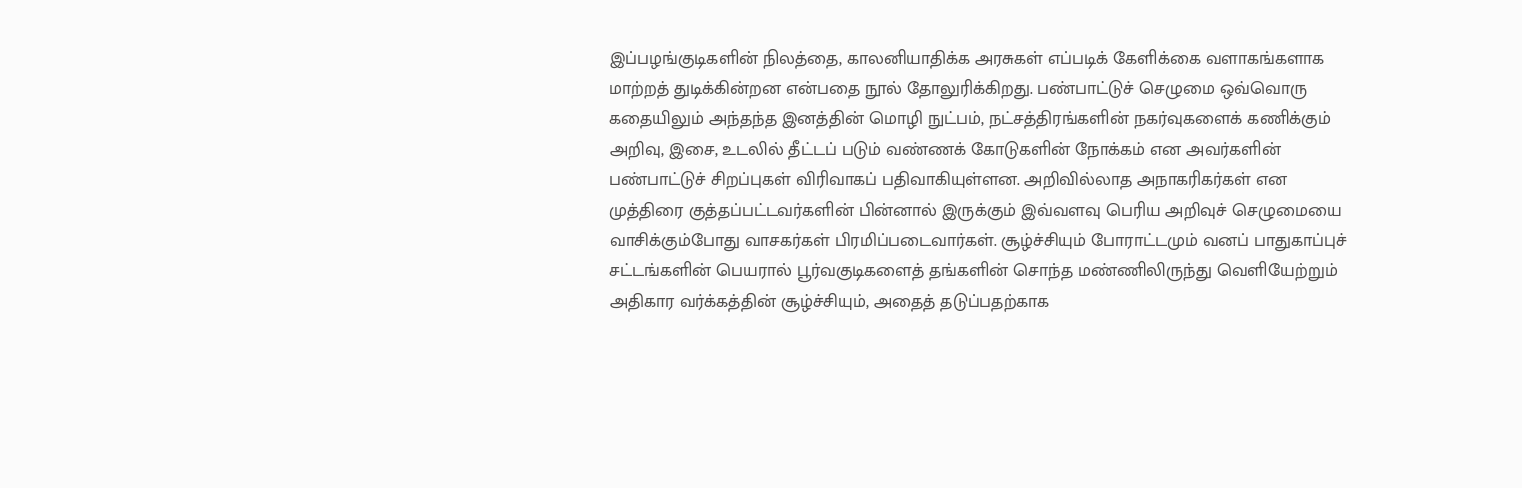இப்பழங்குடிகளின் நிலத்தை, காலனியாதிக்க அரசுகள் எப்படிக் கேளிக்கை வளாகங்களாக மாற்றத் துடிக்கின்றன என்பதை நூல் தோலுரிக்கிறது. பண்பாட்டுச் செழுமை ஒவ்வொரு கதையிலும் அந்தந்த இனத்தின் மொழி நுட்பம், நட்சத்திரங்களின் நகர்வுகளைக் கணிக்கும் அறிவு, இசை, உடலில் தீட்டப் படும் வண்ணக் கோடுகளின் நோக்கம் என அவர்களின் பண்பாட்டுச் சிறப்புகள் விரிவாகப் பதிவாகியுள்ளன. அறிவில்லாத அநாகரிகர்கள் என முத்திரை குத்தப்பட்டவர்களின் பின்னால் இருக்கும் இவ்வளவு பெரிய அறிவுச் செழுமையை வாசிக்கும்போது வாசகர்கள் பிரமிப்படைவார்கள். சூழ்ச்சியும் போராட்டமும் வனப் பாதுகாப்புச் சட்டங்களின் பெயரால் பூர்வகுடிகளைத் தங்களின் சொந்த மண்ணிலிருந்து வெளியேற்றும் அதிகார வர்க்கத்தின் சூழ்ச்சியும், அதைத் தடுப்பதற்காக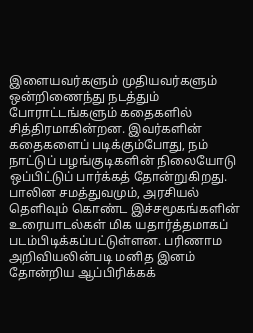இளையவர்களும் முதியவர்களும் ஒன்றிணைந்து நடத்தும் போராட்டங்களும் கதைகளில் சித்திரமாகின்றன. இவர்களின் கதைகளைப் படிக்கும்போது, நம் நாட்டுப் பழங்குடிகளின் நிலையோடு ஒப்பிட்டுப் பார்க்கத் தோன்றுகிறது. பாலின சமத்துவமும், அரசியல் தெளிவும் கொண்ட இச்சமூகங்களின் உரையாடல்கள் மிக யதார்த்தமாகப் படம்பிடிக்கப்பட்டுள்ளன. பரிணாம அறிவியலின்படி மனித இனம் தோன்றிய ஆப்பிரிக்கக்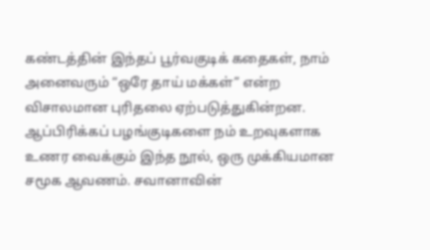கண்டத்தின் இந்தப் பூர்வகுடிக் கதைகள், நாம் அனைவரும் “ஒரே தாய் மக்கள்” என்ற விசாலமான புரிதலை ஏற்படுத்துகின்றன. ஆப்பிரிக்கப் பழங்குடிகளை நம் உறவுகளாக உணர வைக்கும் இந்த நூல், ஒரு முக்கியமான சமூக ஆவணம். சவானாவின்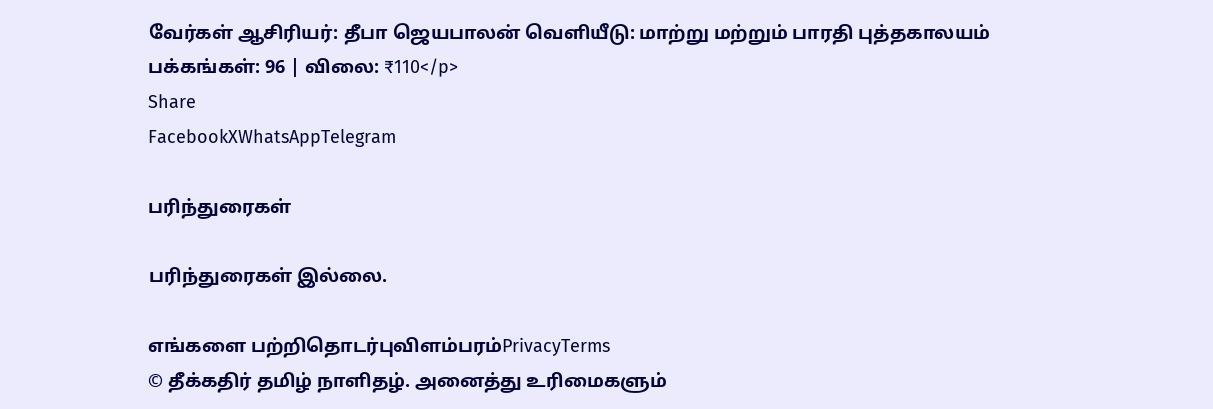வேர்கள் ஆசிரியர்: தீபா ஜெயபாலன் வெளியீடு: மாற்று மற்றும் பாரதி புத்தகாலயம் பக்கங்கள்: 96 | விலை: ₹110</p>
Share
FacebookXWhatsAppTelegram

பரிந்துரைகள்

பரிந்துரைகள் இல்லை.

எங்களை பற்றிதொடர்புவிளம்பரம்PrivacyTerms
© தீக்கதிர் தமிழ் நாளிதழ். அனைத்து உரிமைகளும்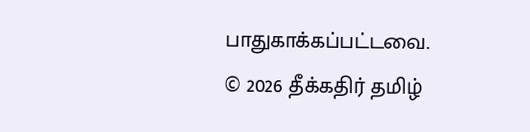பாதுகாக்கப்பட்டவை.
© 2026 தீக்கதிர் தமிழ்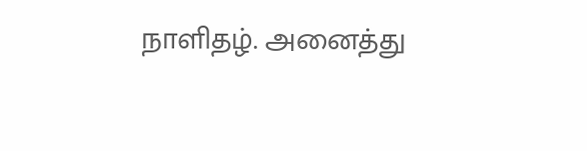நாளிதழ். அனைத்து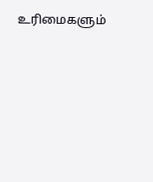உரிமைகளும்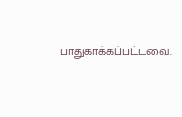பாதுகாக்கப்பட்டவை.